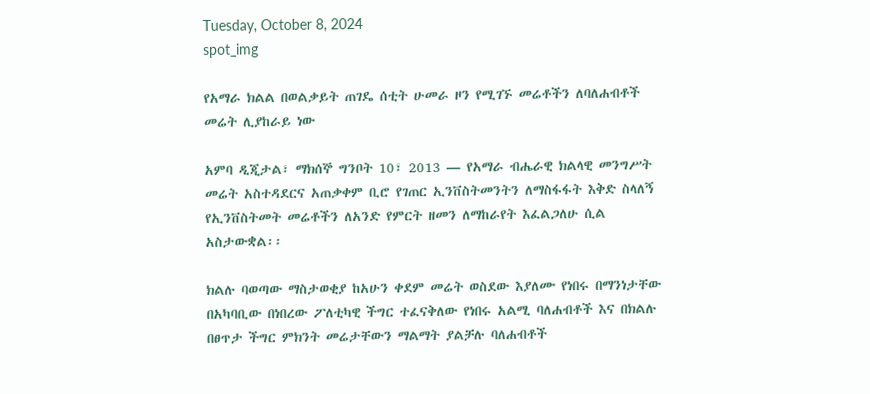Tuesday, October 8, 2024
spot_img

የአማራ ክልል በወልቃይት ጠገዴ ሰቲት ሁመራ ዞን የሚገኙ መሬቶችን ለባለሐብቶች መሬት ሊያከራይ ነው

አምባ ዲጂታል፣ ማክሰኞ ግንቦት 10፣ 2013 ― የአማራ ብሔራዊ ክልላዊ መንግሥት መሬት አስተዳደርና አጠቃቀም ቢሮ የገጠር ኢንቨስትመንትን ለማስፋፋት እቅድ ስላለኝ የኢንቨስትመት መሬቶችን ለአንድ የምርት ዘመን ለማከራየት እፈልጋለሁ ሲል አስታውቋል፡፡

ክልሉ ባወጣው ማስታወቂያ ከአሁን ቀደም መሬት ወስደው እያለሙ የነበሩ በማንነታቸው በአካባቢው በነበረው ፖለቲካዊ ችግር ተፈናቅለው የነበሩ አልሚ ባለሐብቶች እና በክልሉ በፀጥታ ችግር ምክንት መሬታቸውን ማልማት ያልቻሉ ባለሐብቶች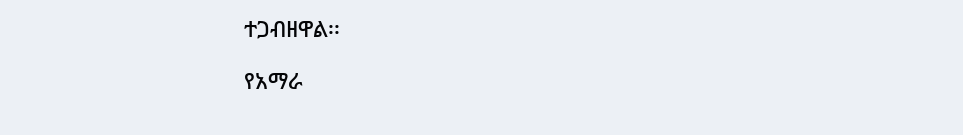ተጋብዘዋል፡፡

የአማራ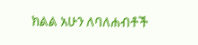ክልል አሁን ለባለሐብቶች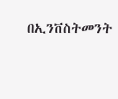በኢንቨስትመንት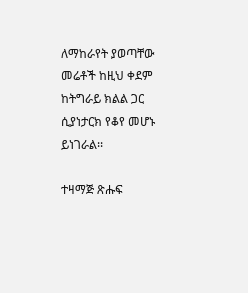ለማከራየት ያወጣቸው መሬቶች ከዚህ ቀደም ከትግራይ ክልል ጋር ሲያነታርክ የቆየ መሆኑ ይነገራል፡፡

ተዛማጅ ጽሑፍ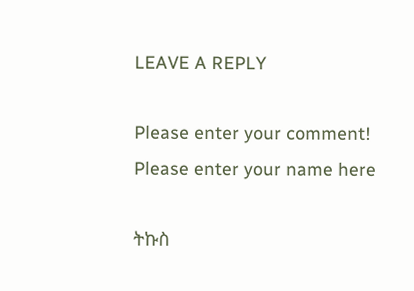LEAVE A REPLY

Please enter your comment!
Please enter your name here

ትኩስ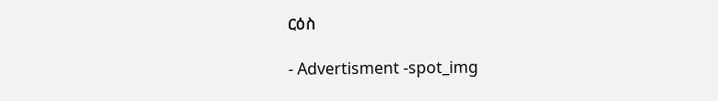ርዕስ

- Advertisment -spot_img